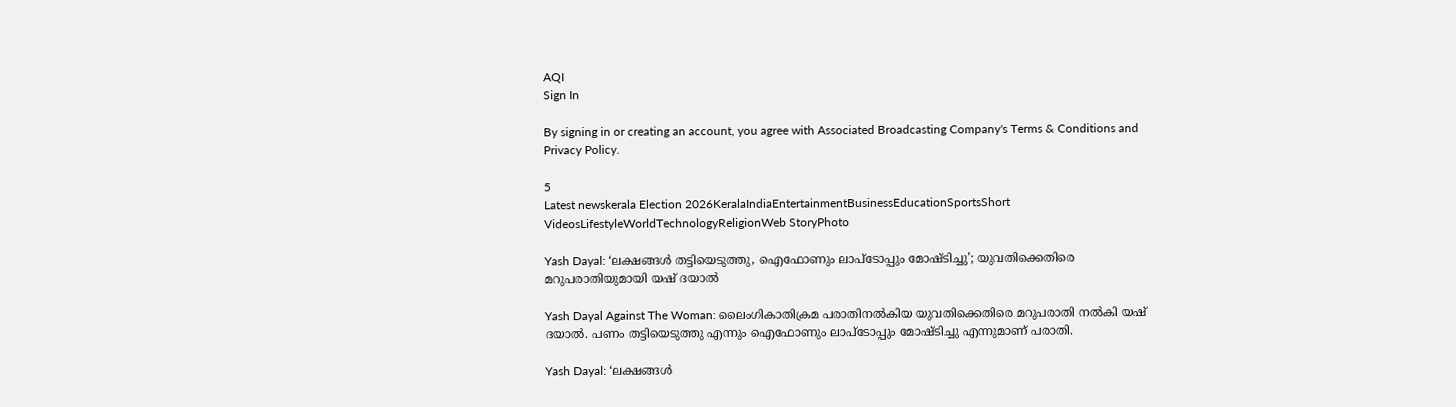AQI
Sign In

By signing in or creating an account, you agree with Associated Broadcasting Company's Terms & Conditions and Privacy Policy.

5
Latest newskerala Election 2026KeralaIndiaEntertainmentBusinessEducationSportsShort VideosLifestyleWorldTechnologyReligionWeb StoryPhoto

Yash Dayal: ‘ലക്ഷങ്ങൾ തട്ടിയെടുത്തു, ഐഫോണും ലാപ്ടോപ്പും മോഷ്ടിച്ചു’; യുവതിക്കെതിരെ മറുപരാതിയുമായി യഷ് ദയാൽ

Yash Dayal Against The Woman: ലൈംഗികാതിക്രമ പരാതിനൽകിയ യുവതിക്കെതിരെ മറുപരാതി നൽകി യഷ് ദയാൽ. പണം തട്ടിയെടുത്തു എന്നും ഐഫോണും ലാപ്ടോപ്പും മോഷ്ടിച്ചു എന്നുമാണ് പരാതി.

Yash Dayal: ‘ലക്ഷങ്ങൾ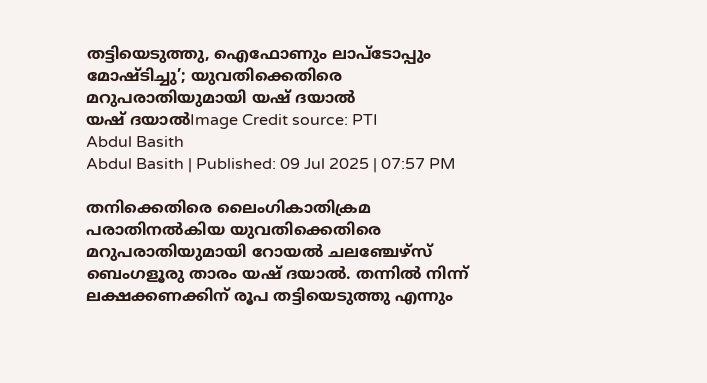തട്ടിയെടുത്തു, ഐഫോണും ലാപ്ടോപ്പും മോഷ്ടിച്ചു’; യുവതിക്കെതിരെ മറുപരാതിയുമായി യഷ് ദയാൽ
യഷ് ദയാൽImage Credit source: PTI
Abdul Basith
Abdul Basith | Published: 09 Jul 2025 | 07:57 PM

തനിക്കെതിരെ ലൈംഗികാതിക്രമ പരാതിനൽകിയ യുവതിക്കെതിരെ മറുപരാതിയുമായി റോയൽ ചലഞ്ചേഴ്സ് ബെംഗളൂരു താരം യഷ് ദയാൽ. തന്നിൽ നിന്ന് ലക്ഷക്കണക്കിന് രൂപ തട്ടിയെടുത്തു എന്നും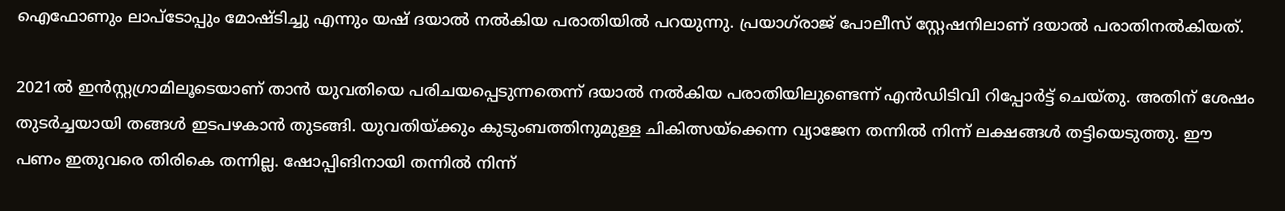ഐഫോണും ലാപ്ടോപ്പും മോഷ്ടിച്ചു എന്നും യഷ് ദയാൽ നൽകിയ പരാതിയിൽ പറയുന്നു. പ്രയാഗ്‌രാജ് പോലീസ് സ്റ്റേഷനിലാണ് ദയാൽ പരാതിനൽകിയത്.

2021ൽ ഇൻസ്റ്റഗ്രാമിലൂടെയാണ് താൻ യുവതിയെ പരിചയപ്പെടുന്നതെന്ന് ദയാൽ നൽകിയ പരാതിയിലുണ്ടെന്ന് എൻഡിടിവി റിപ്പോർട്ട് ചെയ്തു. അതിന് ശേഷം തുടർച്ചയായി തങ്ങൾ ഇടപഴകാൻ തുടങ്ങി. യുവതിയ്ക്കും കുടുംബത്തിനുമുള്ള ചികിത്സയ്ക്കെന്ന വ്യാജേന തന്നിൽ നിന്ന് ലക്ഷങ്ങൾ തട്ടിയെടുത്തു. ഈ പണം ഇതുവരെ തിരികെ തന്നില്ല. ഷോപ്പിങിനായി തന്നിൽ നിന്ന്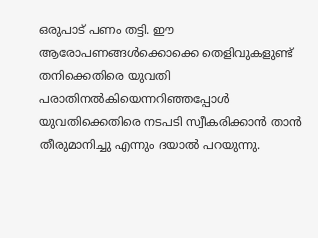ഒരുപാട് പണം തട്ടി. ഈ ആരോപണങ്ങൾക്കൊക്കെ തെളിവുകളുണ്ട് തനിക്കെതിരെ യുവതി പരാതിനൽകിയെന്നറിഞ്ഞപ്പോൾ യുവതിക്കെതിരെ നടപടി സ്വീകരിക്കാൻ താൻ തീരുമാനിച്ചു എന്നും ദയാൽ പറയുന്നു.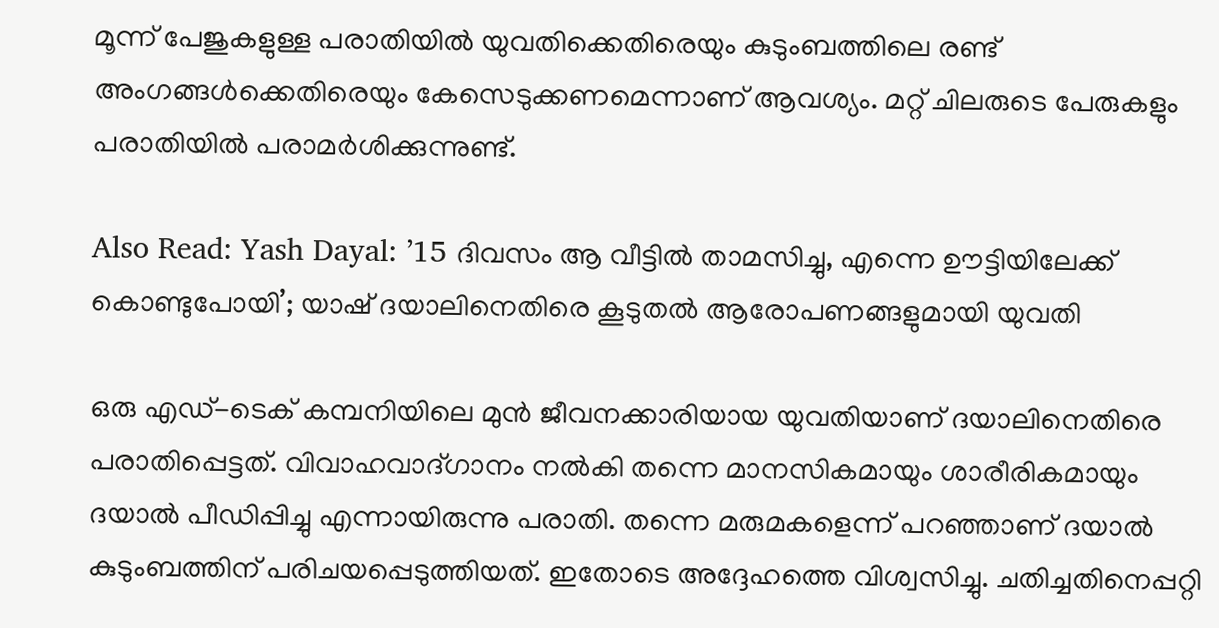മൂന്ന് പേജുകളുള്ള പരാതിയിൽ യുവതിക്കെതിരെയും കുടുംബത്തിലെ രണ്ട് അംഗങ്ങൾക്കെതിരെയും കേസെടുക്കണമെന്നാണ് ആവശ്യം. മറ്റ് ചിലരുടെ പേരുകളും പരാതിയിൽ പരാമർശിക്കുന്നുണ്ട്.

Also Read: Yash Dayal: ’15 ദിവസം ആ വീട്ടിൽ താമസിച്ചു, എന്നെ ഊട്ടിയിലേക്ക് കൊണ്ടുപോയി’; യാഷ് ദയാലിനെതിരെ കൂടുതൽ ആരോപണങ്ങളുമായി യുവതി

ഒരു എഡ്-ടെക് കമ്പനിയിലെ മുൻ ജീവനക്കാരിയായ യുവതിയാണ് ദയാലിനെതിരെ പരാതിപ്പെട്ടത്. വിവാഹവാദ്ഗാനം നൽകി തന്നെ മാനസികമായും ശാരീരികമായും ദയാൽ പീഡിപ്പിച്ചു എന്നായിരുന്നു പരാതി. തന്നെ മരുമകളെന്ന് പറഞ്ഞാണ് ദയാൽ കുടുംബത്തിന് പരിചയപ്പെടുത്തിയത്. ഇതോടെ അദ്ദേഹത്തെ വിശ്വസിച്ചു. ചതിച്ചതിനെപ്പറ്റി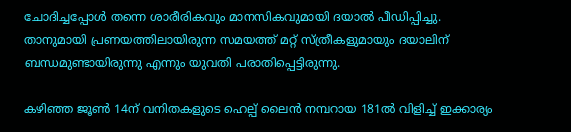ചോദിച്ചപ്പോൾ തന്നെ ശാരീരികവും മാനസികവുമായി ദയാൽ പീഡിപ്പിച്ചു. താനുമായി പ്രണയത്തിലായിരുന്ന സമയത്ത് മറ്റ് സ്ത്രീകളുമായും ദയാലിന് ബന്ധമുണ്ടായിരുന്നു എന്നും യുവതി പരാതിപ്പെട്ടിരുന്നു.

കഴിഞ്ഞ ജൂൺ 14ന് വനിതകളുടെ ഹെല്പ് ലൈൻ നമ്പറായ 181ൽ വിളിച്ച് ഇക്കാര്യം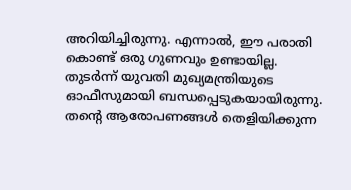അറിയിച്ചിരുന്നു. എന്നാൽ, ഈ പരാതി കൊണ്ട് ഒരു ഗുണവും ഉണ്ടായില്ല. തുടർന്ന് യുവതി മുഖ്യമന്ത്രിയുടെ ഓഫീസുമായി ബന്ധപ്പെടുകയായിരുന്നു. തൻ്റെ ആരോപണങ്ങൾ തെളിയിക്കുന്ന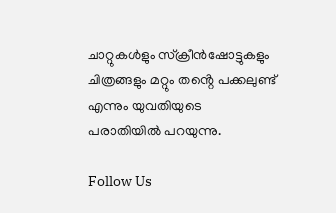ചാറ്റുകൾളും സ്ക്രീൻഷോട്ടുകളും ചിത്രങ്ങളും മറ്റും തൻ്റെ പക്കലുണ്ട് എന്നും യുവതിയുടെ പരാതിയിൽ പറയുന്നു.

Follow Us